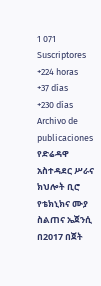1 071
Suscriptores
+224 horas
+37 días
+230 días
Archivo de publicaciones
የድሬዳዋ አስተዳደር ሥራና ክህሎት ቢሮ የቴክኒክና ሙያ ስልጠና ኤጀንሲ በ2017 በጀት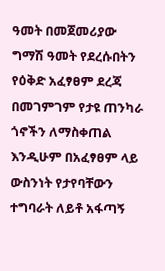ዓመት በመጀመሪያው ግማሽ ዓመት የደረሱበትን የዕቅድ አፈፃፀም ደረጃ በመገምገም የታዩ ጠንካራ ጎኖችን ለማስቀጠል እንዲሁም በአፈፃፀም ላይ ውስንነት የታየባቸውን ተግባራት ለይቶ አፋጣኝ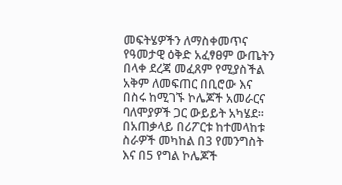መፍትሄዎችን ለማስቀመጥና የዓመታዊ ዕቅድ አፈፃፀም ውጤትን በላቀ ደረጃ መፈጸም የሚያስችል አቅም ለመፍጠር በቢሮው እና በስሩ ከሚገኙ ኮሌጆች አመራርና ባለሞያዎች ጋር ውይይት አካሄደ፡፡
በአጠቃላይ በሪፖርቱ ከተመላከቱ ስራዎች መካከል በ3 የመንግስት እና በ5 የግል ኮሌጆች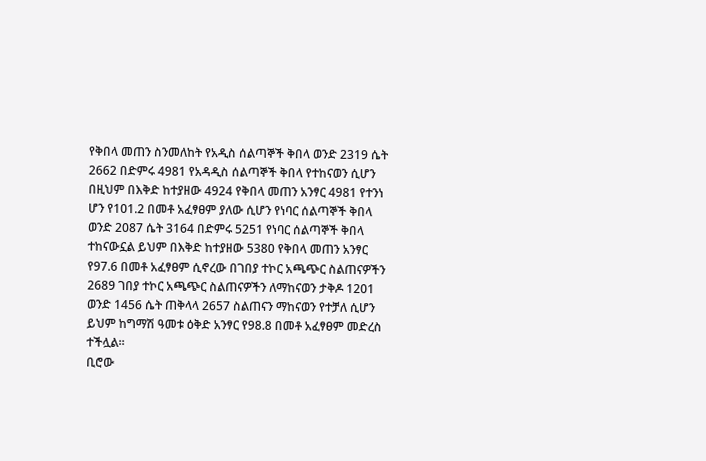የቅበላ መጠን ስንመለከት የአዲስ ሰልጣኞች ቅበላ ወንድ 2319 ሴት 2662 በድምሩ 4981 የአዳዲስ ሰልጣኞች ቅበላ የተከናወን ሲሆን በዚህም በእቅድ ከተያዘው 4924 የቅበላ መጠን አንፃር 4981 የተንነ ሆን የ101.2 በመቶ አፈፃፀም ያለው ሲሆን የነባር ሰልጣኞች ቅበላ ወንድ 2087 ሴት 3164 በድምሩ 5251 የነባር ሰልጣኞች ቅበላ ተከናውኗል ይህም በእቅድ ከተያዘው 5380 የቅበላ መጠን አንፃር የ97.6 በመቶ አፈፃፀም ሲኖረው በገበያ ተኮር አጫጭር ስልጠናዎችን 2689 ገበያ ተኮር አጫጭር ስልጠናዎችን ለማከናወን ታቅዶ 1201 ወንድ 1456 ሴት ጠቅላላ 2657 ስልጠናን ማከናወን የተቻለ ሲሆን ይህም ከግማሽ ዓመቱ ዕቅድ አንፃር የ98.8 በመቶ አፈፃፀም መድረስ ተችሏል፡፡
ቢሮው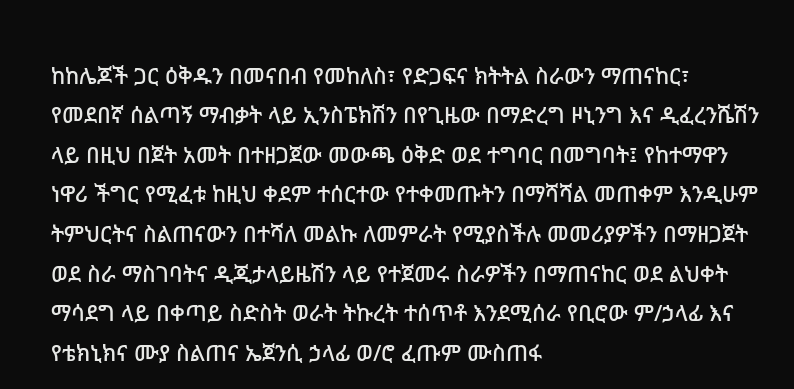ከከሌጆች ጋር ዕቅዱን በመናበብ የመከለስ፣ የድጋፍና ክትትል ስራውን ማጠናከር፣ የመደበኛ ሰልጣኝ ማብቃት ላይ ኢንስፔክሽን በየጊዜው በማድረግ ዞኒንግ እና ዲፈረንሼሽን ላይ በዚህ በጀት አመት በተዘጋጀው መውጫ ዕቅድ ወደ ተግባር በመግባት፤ የከተማዋን ነዋሪ ችግር የሚፈቱ ከዚህ ቀደም ተሰርተው የተቀመጡትን በማሻሻል መጠቀም እንዲሁም ትምህርትና ስልጠናውን በተሻለ መልኩ ለመምራት የሚያስችሉ መመሪያዎችን በማዘጋጀት ወደ ስራ ማስገባትና ዲጂታላይዜሽን ላይ የተጀመሩ ስራዎችን በማጠናከር ወደ ልህቀት ማሳደግ ላይ በቀጣይ ስድስት ወራት ትኩረት ተሰጥቶ እንደሚሰራ የቢሮው ም/ኃላፊ እና የቴክኒክና ሙያ ስልጠና ኤጀንሲ ኃላፊ ወ/ሮ ፈጡም ሙስጠፋ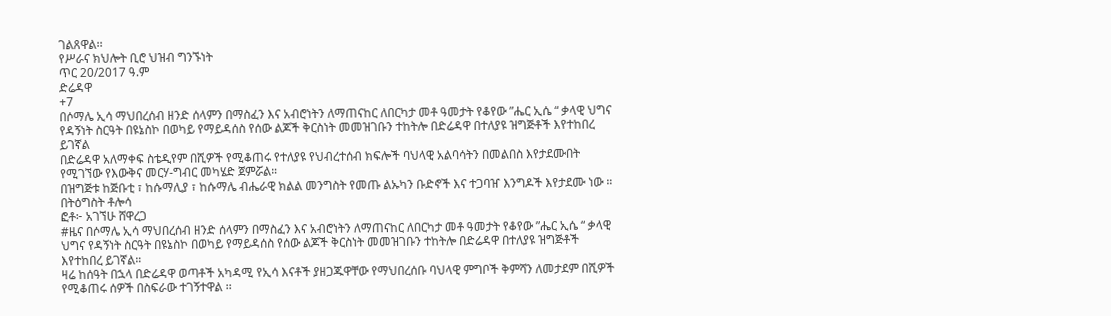ገልጸዋል፡፡
የሥራና ክህሎት ቢሮ ህዝብ ግንኙነት
ጥር 20/2017 ዓ.ም
ድሬዳዋ
+7
በሶማሌ ኢሳ ማህበረሰብ ዘንድ ሰላምን በማስፈን እና አብሮነትን ለማጠናከር ለበርካታ መቶ ዓመታት የቆየው ”ሔር ኢሴ “ ቃላዊ ህግና የዳኝነት ስርዓት በዩኔስኮ በወካይ የማይዳሰስ የሰው ልጆች ቅርስነት መመዝገቡን ተከትሎ በድሬዳዋ በተለያዩ ዝግጅቶች እየተከበረ ይገኛል
በድሬዳዋ አለማቀፍ ስቴዲየም በሺዎች የሚቆጠሩ የተለያዩ የህብረተሰብ ክፍሎች ባህላዊ አልባሳትን በመልበስ እየታደሙበት የሚገኘው የእውቅና መርሃ-ግብር መካሄድ ጀምሯል።
በዝግጅቱ ከጅቡቲ ፣ ከሱማሊያ ፣ ከሱማሌ ብሔራዊ ክልል መንግስት የመጡ ልኡካን ቡድኖች እና ተጋባዠ እንግዶች እየታደሙ ነው ።
በትዕግስት ቶሎሳ
ፎቶ፦ አገኘሁ ሸዋረጋ
#ዜና በሶማሌ ኢሳ ማህበረሰብ ዘንድ ሰላምን በማስፈን እና አብሮነትን ለማጠናከር ለበርካታ መቶ ዓመታት የቆየው ”ሔር ኢሴ “ ቃላዊ ህግና የዳኝነት ስርዓት በዩኔስኮ በወካይ የማይዳሰስ የሰው ልጆች ቅርስነት መመዝገቡን ተከትሎ በድሬዳዋ በተለያዩ ዝግጅቶች እየተከበረ ይገኛል።
ዛሬ ከሰዓት በኋላ በድሬዳዋ ወጣቶች አካዳሚ የኢሳ እናቶች ያዘጋጁዋቸው የማህበረሰቡ ባህላዊ ምግቦች ቅምሻን ለመታደም በሺዎች የሚቆጠሩ ሰዎች በስፍራው ተገኝተዋል ፡፡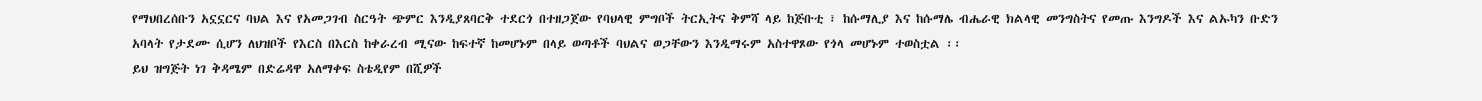የማህበረሰቡን አኗኗርና ባህል እና የአመጋገብ ስርዓት ጭምር እንዲያጸባርቅ ተደርጎ በተዘጋጀው የባህላዊ ምግቦች ትርኢትና ቅምሻ ላይ ከጅቡቲ ፣ ከሱማሊያ እና ከሱማሌ ብሔራዊ ክልላዊ መንግስትና የመጡ እንግዶች እና ልኡካን ቡድን አባላት የታደሙ ሲሆን ለህዝቦች የእርስ በእርስ ከቀራረብ ሚናው ከፍተኛ ከመሆኑም በላይ ወጣቶች ባህልና ወጋቸውን እንዲማሩም አስተዋጾው የጎላ መሆኑም ተወስቷል ፡፡
ይህ ዝግጅት ነገ ቅዳሜም በድሬዳዋ አለማቀፍ ስቴዲየም በሺዎች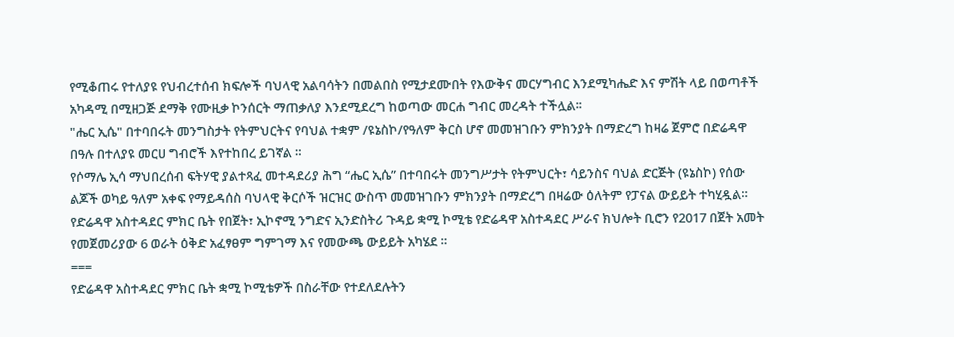የሚቆጠሩ የተለያዩ የህብረተሰብ ክፍሎች ባህላዊ አልባሳትን በመልበስ የሚታደሙበት የእውቅና መርሃግብር እንደሚካሔድ እና ምሽት ላይ በወጣቶች አካዳሚ በሚዘጋጅ ደማቅ የሙዚቃ ኮንሰርት ማጠቃለያ እንደሚደረግ ከወጣው መርሐ ግብር መረዳት ተችሏል፡፡
"ሔር ኢሴ" በተባበሩት መንግስታት የትምህርትና የባህል ተቋም /ዩኔስኮ/የዓለም ቅርስ ሆኖ መመዝገቡን ምክንያት በማድረግ ከዛሬ ጀምሮ በድሬዳዋ በዓሉ በተለያዩ መርሀ ግብሮች እየተከበረ ይገኛል ።
የሶማሌ ኢሳ ማህበረሰብ ፍትሃዊ ያልተጻፈ መተዳደሪያ ሕግ “ሔር ኢሴ” በተባበሩት መንግሥታት የትምህርት፣ ሳይንስና ባህል ድርጅት (ዩኔስኮ) የሰው ልጆች ወካይ ዓለም አቀፍ የማይዳሰስ ባህላዊ ቅርሶች ዝርዝር ውስጥ መመዝገቡን ምክንያት በማድረግ በዛሬው ዕለትም የፓናል ውይይት ተካሂዷል።
የድሬዳዋ አስተዳደር ምክር ቤት የበጀት፣ ኢኮኖሚ ንግድና ኢንድስትሪ ጉዳይ ቋሚ ኮሚቴ የድሬዳዋ አስተዳደር ሥራና ክህሎት ቢሮን የ2017 በጀት አመት የመጀመሪያው 6 ወራት ዕቅድ አፈፃፀም ግምገማ እና የመውጫ ውይይት አካሄደ ።
===
የድሬዳዋ አስተዳደር ምክር ቤት ቋሚ ኮሚቴዎች በስራቸው የተደለደሉትን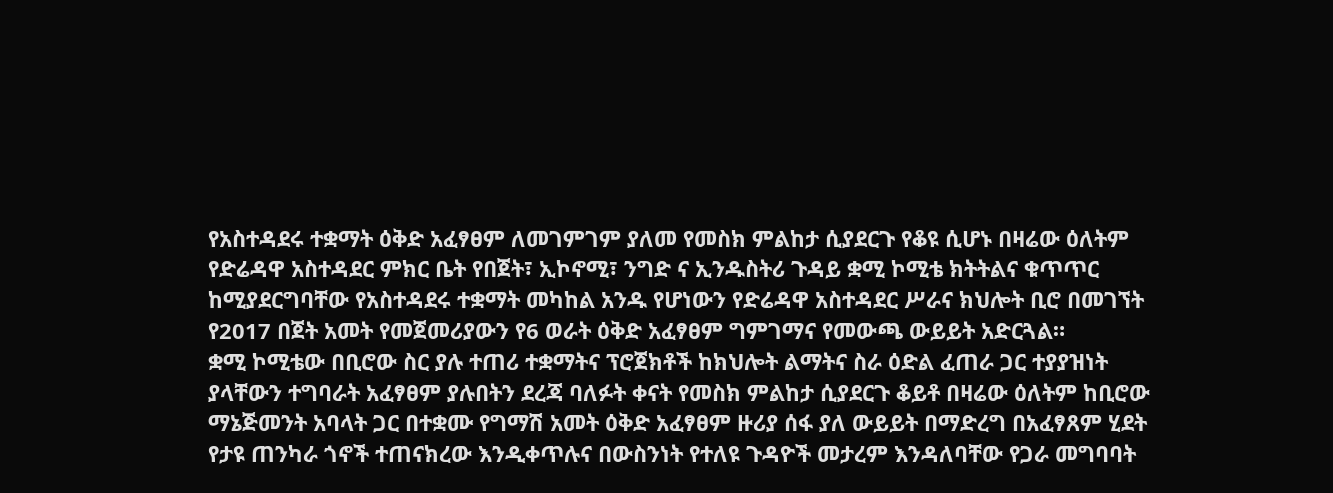የአስተዳደሩ ተቋማት ዕቅድ አፈፃፀም ለመገምገም ያለመ የመስክ ምልከታ ሲያደርጉ የቆዩ ሲሆኑ በዛሬው ዕለትም የድሬዳዋ አስተዳደር ምክር ቤት የበጀት፣ ኢኮኖሚ፣ ንግድ ና ኢንዱስትሪ ጉዳይ ቋሚ ኮሚቴ ክትትልና ቁጥጥር ከሚያደርግባቸው የአስተዳደሩ ተቋማት መካከል አንዱ የሆነውን የድሬዳዋ አስተዳደር ሥራና ክህሎት ቢሮ በመገኘት የ2017 በጀት አመት የመጀመሪያውን የ6 ወራት ዕቅድ አፈፃፀም ግምገማና የመውጫ ውይይት አድርጓል።
ቋሚ ኮሚቴው በቢሮው ስር ያሉ ተጠሪ ተቋማትና ፕሮጀክቶች ከክህሎት ልማትና ስራ ዕድል ፈጠራ ጋር ተያያዝነት ያላቸውን ተግባራት አፈፃፀም ያሉበትን ደረጃ ባለፉት ቀናት የመስክ ምልከታ ሲያደርጉ ቆይቶ በዛሬው ዕለትም ከቢሮው ማኔጅመንት አባላት ጋር በተቋሙ የግማሽ አመት ዕቅድ አፈፃፀም ዙሪያ ሰፋ ያለ ውይይት በማድረግ በአፈፃጸም ሂደት የታዩ ጠንካራ ጎኖች ተጠናክረው እንዲቀጥሉና በውስንነት የተለዩ ጉዳዮች መታረም እንዳለባቸው የጋራ መግባባት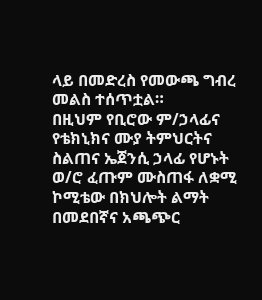ላይ በመድረስ የመውጫ ግብረ መልስ ተሰጥቷል።
በዚህም የቢሮው ም/ኃላፊና የቴክኒክና ሙያ ትምህርትና ስልጠና ኤጀንሲ ኃላፊ የሆኑት ወ/ሮ ፈጡም ሙስጠፋ ለቋሚ ኮሚቴው በክህሎት ልማት በመደበኛና አጫጭር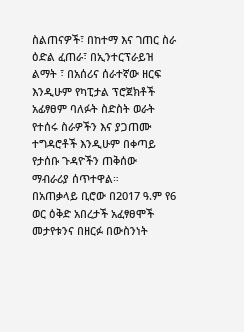ስልጠናዎች፣ በከተማ እና ገጠር ስራ ዕድል ፈጠራ፣ በኢንተርፕራይዝ ልማት ፣ በአሰሪና ሰራተኛው ዘርፍ እንዲሁም የካፒታል ፕሮጀክቶች አፊፃፀም ባለፉት ስድስት ወራት የተሰሩ ስራዎችን እና ያጋጠሙ ተግዳሮቶች እንዲሁም በቀጣይ የታሰቡ ጉዳዮችን ጠቅሰው ማብራሪያ ሰጥተዋል።
በአጠቃላይ ቢሮው በ2017 ዓ.ም የ6 ወር ዕቅድ አበረታች አፈፃፀሞች መታየቱንና በዘርፉ በውስንነት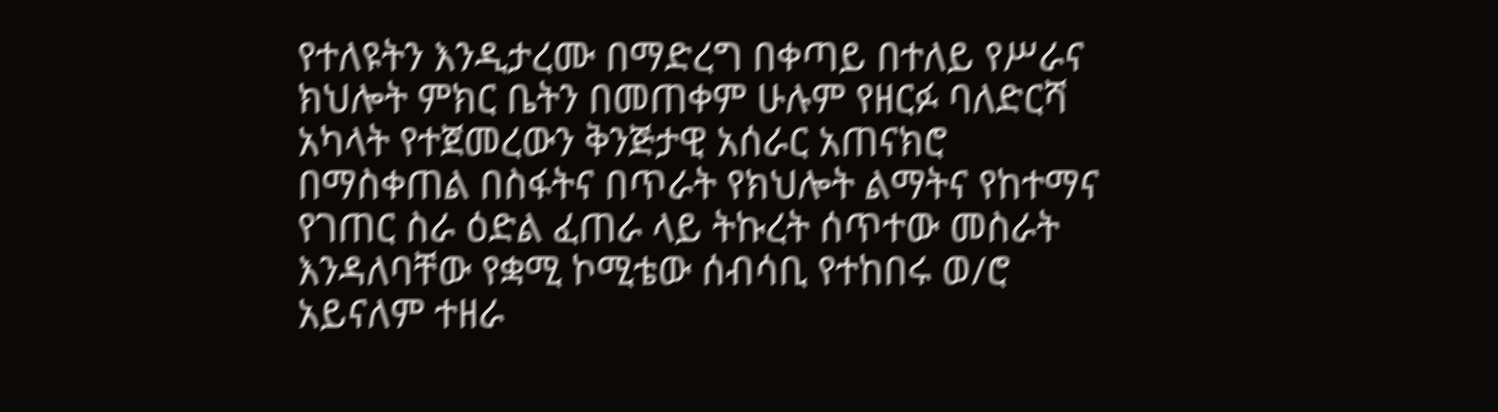የተለዩትን እንዲታረሙ በማድረግ በቀጣይ በተለይ የሥራና ክህሎት ምክር ቤትን በመጠቀም ሁሉም የዘርፉ ባለድርሻ አካላት የተጀመረውን ቅንጅታዊ አሰራር አጠናክሮ በማስቀጠል በስፋትና በጥራት የክህሎት ልማትና የከተማና የገጠር ስራ ዕድል ፈጠራ ላይ ትኩረት ሰጥተው መስራት እንዳለባቸው የቋሚ ኮሚቴው ሰብሳቢ የተከበሩ ወ/ሮ አይናለም ተዘራ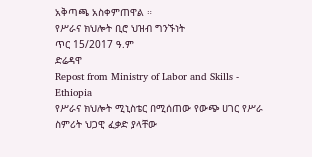አቅጣጫ አስቀምጠዋል ።
የሥራና ክህሎት ቢሮ ህዝብ ግንኙነት
ጥር 15/2017 ዓ.ም
ድሬዳዋ
Repost from Ministry of Labor and Skills - Ethiopia
የሥራና ክህሎት ሚኒስቴር በሚሰጠው የውጭ ሀገር የሥራ ስምሪት ህጋዊ ፈቃድ ያላቸው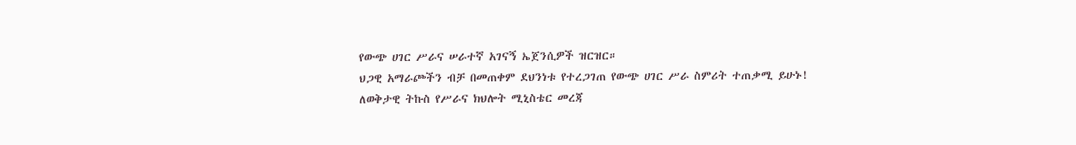የውጭ ሀገር ሥራና ሠራተኛ አገናኝ ኤጀንሲዎች ዝርዝር።
ህጋዊ አማራጮችን ብቻ በመጠቀም ደህንነቱ የተረጋገጠ የውጭ ሀገር ሥራ ስምሪት ተጠቃሚ ይሁኑ!
ለወቅታዊ ትኩስ የሥራና ክህሎት ሚኒስቴር መረጃ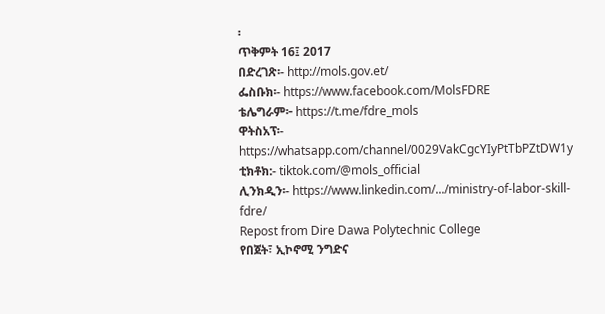፡
ጥቅምት 16፤ 2017
በድረገጽ፡- http://mols.gov.et/
ፌስቡክ፡- https://www.facebook.com/MolsFDRE
ቴሌግራም፦ https://t.me/fdre_mols
ዋትስአፕ፡- https://whatsapp.com/channel/0029VakCgcYIyPtTbPZtDW1y
ቲክቶክ:- tiktok.com/@mols_official
ሊንክዲን፡- https://www.linkedin.com/.../ministry-of-labor-skill-fdre/
Repost from Dire Dawa Polytechnic College
የበጀት፣ ኢኮኖሚ ንግድና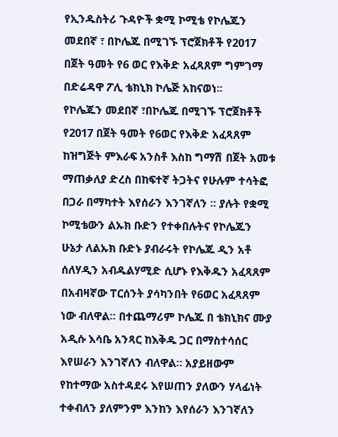የኢንዱስትሪ ጉዳዮች ቋሚ ኮሚቴ የኮሌጁን መደበኛ ፣ በኮሌጁ በሚገኙ ፕሮጀክቶች የ2017 በጀት ዓመት የ6 ወር የእቅድ አፈጻጸም ግምገማ በድሬዳዋ ፖሊ ቴክኒክ ኮሌጅ አከናወነ፡፡
የኮሌጁን መደበኛ ፣በኮሌጁ በሚገኙ ፕሮጀክቶች የ2017 በጀት ዓመት የ6ወር የእቅድ አፈጻጸም ከዝግጅት ምእራፍ አንስቶ እስከ ግማሽ በጀት አመቱ ማጠቃለያ ድረስ በከፍተኛ ትጋትና የሁሉም ተሳትፎ በጋራ በማካተት እየሰራን እንገኛለን ፡፡ ያሉት የቋሚ ኮሚቴውን ልኡክ ቡድን የተቀበሉትና የኮሌጁን ሁኔታ ለልኡክ ቡድኑ ያብራሩት የኮሌጁ ዲን አቶ ሰለሃዲን አብዱልሃሚድ ሲሆኑ የእቅዱን አፈጻጸም በአብዛኛው ፐርሰንት ያሳካንበት የ6ወር አፈጻጸም ነው ብለዋል፡፡ በተጨማሪም ኮሌጁ በ ቴክኒክና ሙያ አዲሱ እሳቤ አንጻር ከእቅዱ ጋር በማስተሳሰር እየሠራን እንገኛለን ብለዋል። አያይዘውም የከተማው አስተዳደሩ እየሠጠን ያለውን ሃላፊነት ተቀብለን ያለምንም እንከን እየሰራን እንገኛለን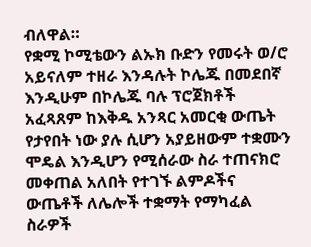ብለዋል።
የቋሚ ኮሚቴውን ልኡክ ቡድን የመሩት ወ/ሮ አይናለም ተዘራ እንዳሉት ኮሌጁ በመደበኛ እንዲሁም በኮሌጁ ባሉ ፕሮጀክቶች አፈጻጸም ከእቅዱ አንጻር አመርቂ ውጤት የታየበት ነው ያሉ ሲሆን አያይዘውም ተቋሙን ሞዴል እንዲሆን የሚሰራው ስራ ተጠናክሮ መቀጠል አለበት የተገኙ ልምዶችና ውጤቶች ለሌሎች ተቋማት የማካፈል ስራዎች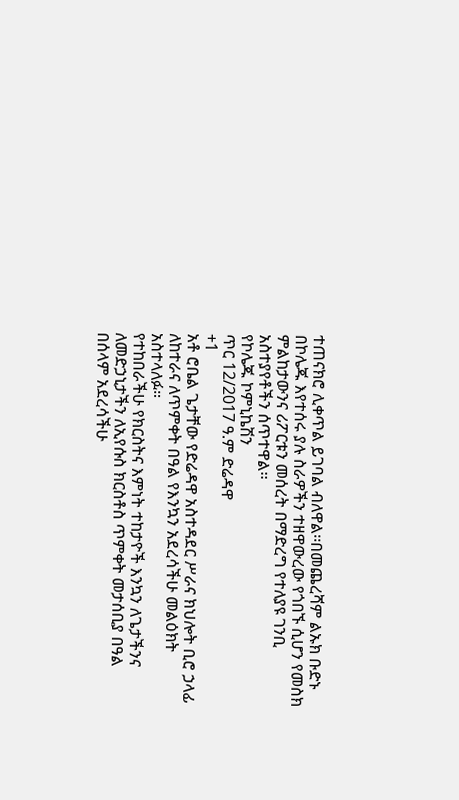ተጠናክሮ ሊቀጥል ይገባል ብለዋል፡፡በመጨረሻም ልኡክ ቡድኑ በኮሌጁ እየተሰሩ ያሉ ስራዎችን ተዘዋውረው የጎበኙ ሲሆን የመስክ ምልከታውንና ሪፖርቱን መሰረት በማድረግ የተለያዩ ገንቢ አስተያየቶችን ሰጥተዋል፡፡
የኮሌጁ ኮምኒኬሽን
ጥር 12/2017 ዓ.ም ድሬዳዋ
+1
አቶ ሮቤል ጌታቸው የድሬዳዋ አስተዳደር ሥራና ክህሎት ቢሮ ኃላፊ ለከተራና ለጥምቀት በዓል የእንኳን አደረሳችሁ መልዕክት አስተላለፉ።
የተከበራችሁ የክርስትና እምነት ተከታዮች እንኳን ለጌታችንና ለመድኃኒታችን ለኢየሱስ ክርስቶስ ጥምቀት መታሰቢያ በዓል በሰላም አደረሳችሁ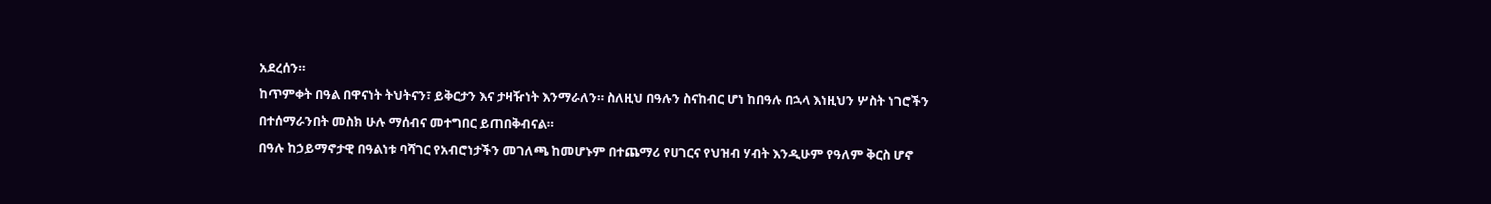አደረሰን።
ከጥምቀት በዓል በዋናነት ትህትናን፣ ይቅርታን እና ታዛዥነት እንማራለን። ስለዚህ በዓሉን ስናከብር ሆነ ከበዓሉ በኋላ እነዚህን ሦስት ነገሮችን በተሰማራንበት መስክ ሁሉ ማሰብና መተግበር ይጠበቅብናል።
በዓሉ ከኃይማኖታዊ በዓልነቱ ባሻገር የአብሮነታችን መገለጫ ከመሆኑም በተጨማሪ የሀገርና የህዝብ ሃብት እንዲሁም የዓለም ቅርስ ሆኖ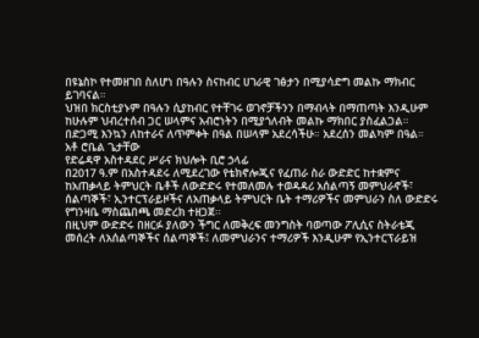በዩኔስኮ የተመዘገበ ስለሆነ በዓሉን ስናከብር ሀገራዊ ገፅታን በሚያሳድግ መልኩ ማክብር ይገባናል።
ህዝበ ክርስቲያኑም በዓሉን ሲያከብር የተቸገሩ ወገኖቻችንን በማብላት በማጠጣት እንዲሁም ከሁሉም ህብረተሰብ ጋር ሠላምና አብሮነትን በሚያጎለብት መልኩ ማክበር ያስፈልጋል።
በድጋሚ እንኳን ለከተራና ለጥምቀት በዓል በሠላም አደረሳችሁ። አደረሰን መልካም በዓል።
አቶ ሮቤል ጌታቸው
የድሬዳዋ አስተዳደር ሥራና ክህሎት ቢሮ ኃላፊ
በ2017 ዓ.ም በአስተዳደሩ ለሚደረገው የቴክኖሎጂና የፈጠራ ስራ ውድድር ከተቋምና ከአጠቃላይ ትምህርት ቤቶች ለውድድሩ የተመለመሉ ተወዳዳሪ አሰልጣኝ መምህራኖች፣ ሰልጣኞች፣ ኢንተርፕራይዞችና ለአጠቃላይ ትምህርት ቤት ተማሪዎችና መምህራን ስለ ውድድሩ የግንዛቤ ማስጨበጫ መድረክ ተዘጋጀ፡፡
በዚህም ውድድሩ በዘርፉ ያለውን ችግር ለመቅረፍ መንግስት ባወጣው ፖሊሲና ስትራቴጂ መሰረት ለአሰልጣኞችና ሰልጣኞች፤ ለመምህራንና ተማሪዎች እንዲሁም የኢንተርፕራይዝ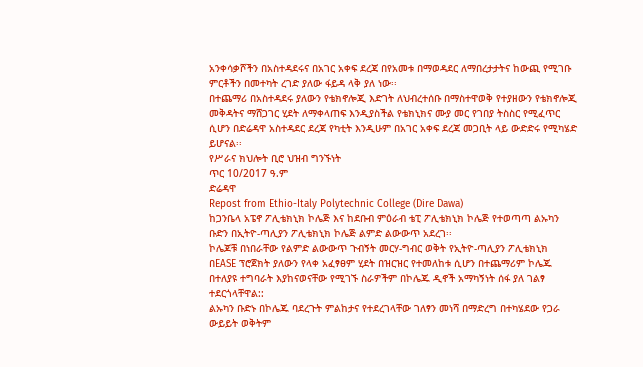አንቀሳቃሾችን በአስተዳደሩና በአገር አቀፍ ደረጃ በየአመቱ በማወዳደር ለማበረታታትና ከውጪ የሚገቡ ምርቶችን በመተካት ረገድ ያለው ፋይዳ ላቅ ያለ ነው፡፡
በተጨማሪ በአስተዳደሩ ያለውን የቴክኖሎጂ እድገት ለህብረተሰቡ በማስተዋወቅ የተያዘውን የቴክኖሎጂ መቅዳትና ማሸጋገር ሂደት ለማቀላጠፍ እንዲያስችል የቴክኒክና ሙያ መር የገበያ ትስስር የሚፈጥር ሲሆን በድሬዳዋ አስተዳደር ደረጃ የካቲት እንዲሁም በአገር አቀፍ ደረጃ መጋቢት ላይ ውድድሩ የሚካሄድ ይሆናል፡፡
የሥራና ክህሎት ቢሮ ህዝብ ግንኙነት
ጥር 10/2017 ዓ.ም
ድሬዳዋ
Repost from Ethio-Italy Polytechnic College (Dire Dawa)
ከጋንቤላ አፔኖ ፖሊቴክኒክ ኮሌጅ እና ከደቡብ ምዕራብ ቴፒ ፖሊቴክኒክ ኮሌጅ የተወጣጣ ልኡካን ቡድን በኢትዮ-ጣሊያን ፖሊቴክኒክ ኮሌጅ ልምድ ልውውጥ አደረገ፡፡
ኮሌጆቹ በነበራቸው የልምድ ልውውጥ ጉብኝት መርሃ-ግብር ወቅት የኢትዮ-ጣሊያን ፖሊቴክኒክ በEASE ፕሮጀክት ያለውን የላቀ አፈፃፀም ሂደት በዝርዝር የተመለከቱ ሲሆን በተጨማሪም ኮሌጁ በተለያዩ ተግባራት እያከናወናቸው የሚገኙ ስራዎችም በኮሌጁ ዲኖች አማካኝነት ሰፋ ያለ ገልፃ ተደርጎላቸዋል::
ልኡካን ቡድኑ በኮሌጁ ባደረጉት ምልከታና የተደረገላቸው ገለፃን መነሻ በማድረግ በተካሄደው የጋራ ውይይት ወቅትም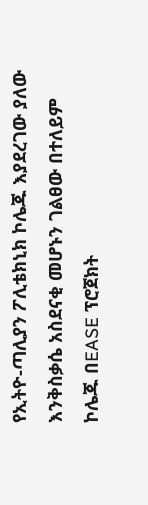የኢትዮ-ጣሊያን ፖሊቴክኒክ ኮሌጁ እያደረገው ያለው እንቅስቃሴ አስደናቂ መሆኑን ገልፀው በተለይም ኮሌጁ በEASE ፕሮጀክት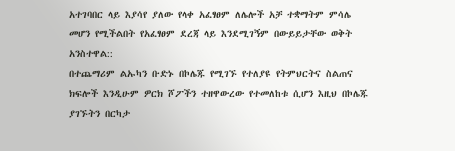አተገባበር ላይ እያሳየ ያለው የላቀ አፈፃፀም ለሌሎች አቻ ተቋማትም ምሳሌ መሆን የሚችልበት የአፈፃፀም ደረጃ ላይ እንደሚገኝም በውይይታቸው ወቅት አንስተዋል::
በተጨማሪም ልኡካን ቡድኑ በኮሌጁ የሚገኙ የተለያዩ የትምህርትና ስልጠና ክፍሎች እንዲሁም ዎርክ ሾፖችን ተዘዋውረው የተመለከቱ ሲሆን እዚህ በኮሌጁ ያገኙትን በርካታ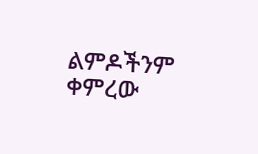ልምዶችንም ቀምረው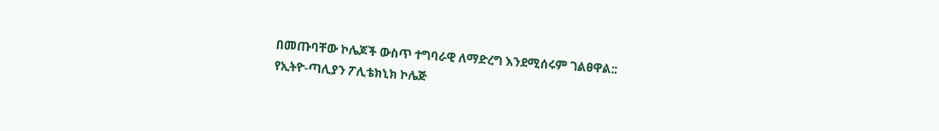በመጡባቸው ኮሌጆች ውስጥ ተግባራዊ ለማድረግ እንደሚሰሩም ገልፀዋል::
የኢትዮ-ጣሊያን ፖሊቴክኒክ ኮሌጅ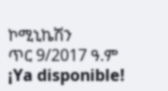ኮሚኒኬሽን
ጥር 9/2017 ዓ.ም
¡Ya disponible!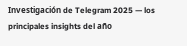Investigación de Telegram 2025 — los principales insights del año